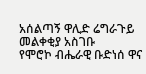አሰልጣኝ ዋሊድ ሬግራጉይ መልቀቂያ አስገቡ
የሞሮኮ ብሔራዊ ቡድነሰ ዋና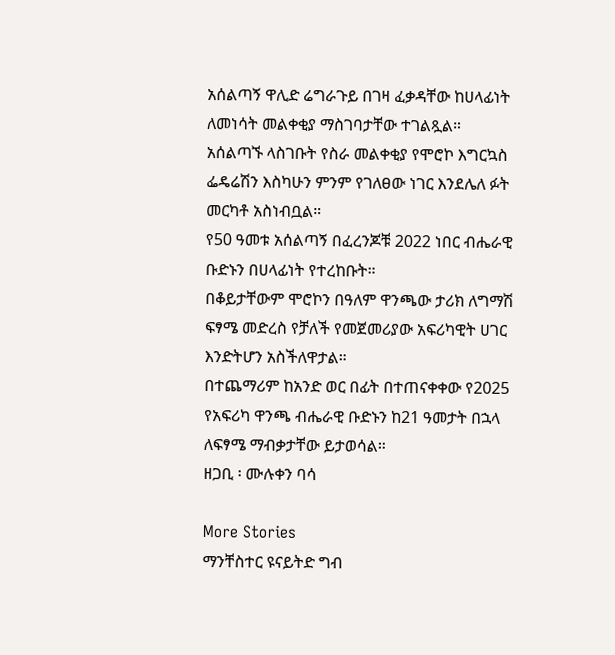አሰልጣኝ ዋሊድ ሬግራጉይ በገዛ ፈቃዳቸው ከሀላፊነት ለመነሳት መልቀቂያ ማስገባታቸው ተገልጿል።
አሰልጣኙ ላስገቡት የስራ መልቀቂያ የሞሮኮ እግርኳስ ፌዴሬሽን እስካሁን ምንም የገለፀው ነገር እንደሌለ ፉት መርካቶ አስነብቧል።
የ50 ዓመቱ አሰልጣኝ በፈረንጆቹ 2022 ነበር ብሔራዊ ቡድኑን በሀላፊነት የተረከቡት።
በቆይታቸውም ሞሮኮን በዓለም ዋንጫው ታሪክ ለግማሽ ፍፃሜ መድረስ የቻለች የመጀመሪያው አፍሪካዊት ሀገር እንድትሆን አስችለዋታል።
በተጨማሪም ከአንድ ወር በፊት በተጠናቀቀው የ2025 የአፍሪካ ዋንጫ ብሔራዊ ቡድኑን ከ21 ዓመታት በኋላ ለፍፃሜ ማብቃታቸው ይታወሳል።
ዘጋቢ ፡ ሙሉቀን ባሳ

More Stories
ማንቸስተር ዩናይትድ ግብ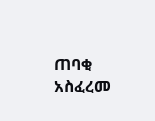ጠባቂ አስፈረመ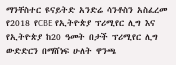ማንቸስተር ዩናይትድ አንድሬ ሳንቶስን አስፈረመ
የ2018 የCBE የኢትዮጵያ ፕሪሚየር ሊግ እና የኢትዮጵያ ከ20 ዓመት በታች ፕሪሚየር ሊግ ውድድርን በማሸነፍ ሁለት ዋንጫ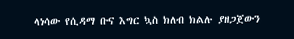ላነሳው የሲዳማ ቡና እግር ኳስ ክለብ ክልሉ ያዘጋጀውን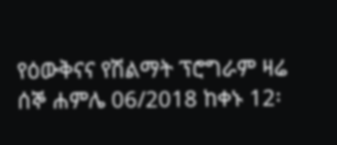የዕውቅናና የሽልማት ፕሮግራም ዛሬ ሰኞ ሐምሌ 06/2018 ከቀኑ 12፡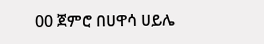00 ጀምሮ በሀዋሳ ሀይሌ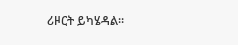ሪዞርት ይካሄዳል።